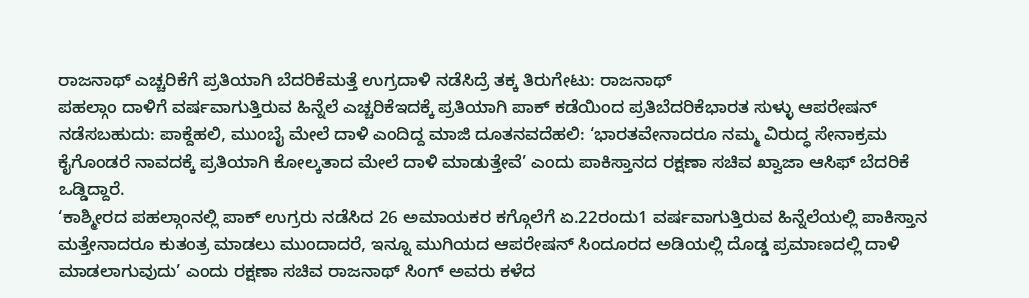ರಾಜನಾಥ್ ಎಚ್ಚರಿಕೆಗೆ ಪ್ರತಿಯಾಗಿ ಬೆದರಿಕೆಮತ್ತೆ ಉಗ್ರದಾಳಿ ನಡೆಸಿದ್ರೆ ತಕ್ಕ ತಿರುಗೇಟು: ರಾಜನಾಥ್
ಪಹಲ್ಗಾಂ ದಾಳಿಗೆ ವರ್ಷವಾಗುತ್ತಿರುವ ಹಿನ್ನೆಲೆ ಎಚ್ಚರಿಕೆಇದಕ್ಕೆ ಪ್ರತಿಯಾಗಿ ಪಾಕ್ ಕಡೆಯಿಂದ ಪ್ರತಿಬೆದರಿಕೆಭಾರತ ಸುಳ್ಳು ಆಪರೇಷನ್ ನಡೆಸಬಹುದು: ಪಾಕ್ದೆಹಲಿ, ಮುಂಬೈ ಮೇಲೆ ದಾಳಿ ಎಂದಿದ್ದ ಮಾಜಿ ದೂತನವದೆಹಲಿ: ‘ಭಾರತವೇನಾದರೂ ನಮ್ಮ ವಿರುದ್ಧ ಸೇನಾಕ್ರಮ ಕೈಗೊಂಡರೆ ನಾವದಕ್ಕೆ ಪ್ರತಿಯಾಗಿ ಕೋಲ್ಕತಾದ ಮೇಲೆ ದಾಳಿ ಮಾಡುತ್ತೇವೆ’ ಎಂದು ಪಾಕಿಸ್ತಾನದ ರಕ್ಷಣಾ ಸಚಿವ ಖ್ವಾಜಾ ಆಸಿಫ್ ಬೆದರಿಕೆ ಒಡ್ಡಿದ್ದಾರೆ.
‘ಕಾಶ್ಮೀರದ ಪಹಲ್ಗಾಂನಲ್ಲಿ ಪಾಕ್ ಉಗ್ರರು ನಡೆಸಿದ 26 ಅಮಾಯಕರ ಕಗ್ಗೊಲೆಗೆ ಏ.22ರಂದು1 ವರ್ಷವಾಗುತ್ತಿರುವ ಹಿನ್ನೆಲೆಯಲ್ಲಿ ಪಾಕಿಸ್ತಾನ ಮತ್ತೇನಾದರೂ ಕುತಂತ್ರ ಮಾಡಲು ಮುಂದಾದರೆ, ಇನ್ನೂ ಮುಗಿಯದ ಆಪರೇಷನ್ ಸಿಂದೂರದ ಅಡಿಯಲ್ಲಿ ದೊಡ್ಡ ಪ್ರಮಾಣದಲ್ಲಿ ದಾಳಿ ಮಾಡಲಾಗುವುದು’ ಎಂದು ರಕ್ಷಣಾ ಸಚಿವ ರಾಜನಾಥ್ ಸಿಂಗ್ ಅವರು ಕಳೆದ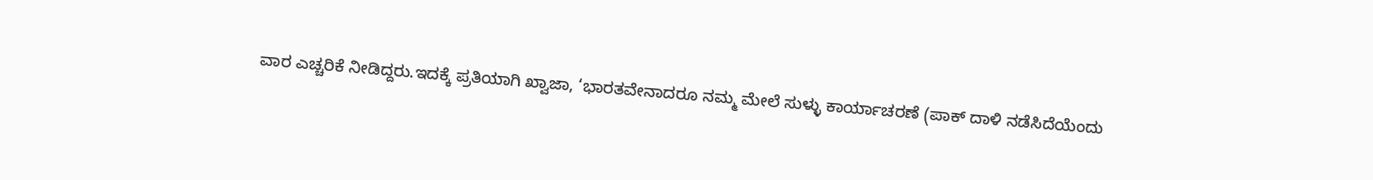ವಾರ ಎಚ್ಚರಿಕೆ ನೀಡಿದ್ದರು.ಇದಕ್ಕೆ ಪ್ರತಿಯಾಗಿ ಖ್ವಾಜಾ, ‘ಭಾರತವೇನಾದರೂ ನಮ್ಮ ಮೇಲೆ ಸುಳ್ಳು ಕಾರ್ಯಾಚರಣೆ (ಪಾಕ್ ದಾಳಿ ನಡೆಸಿದೆಯೆಂದು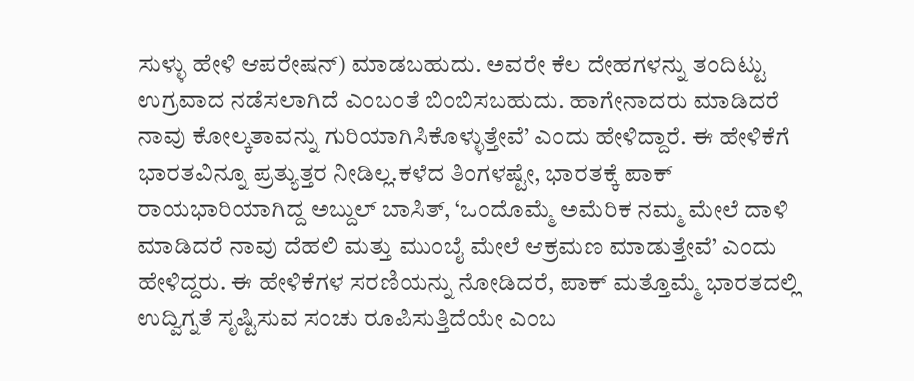ಸುಳ್ಳು ಹೇಳಿ ಆಪರೇಷನ್) ಮಾಡಬಹುದು. ಅವರೇ ಕೆಲ ದೇಹಗಳನ್ನು ತಂದಿಟ್ಟು ಉಗ್ರವಾದ ನಡೆಸಲಾಗಿದೆ ಎಂಬಂತೆ ಬಿಂಬಿಸಬಹುದು. ಹಾಗೇನಾದರು ಮಾಡಿದರೆ ನಾವು ಕೋಲ್ಕತಾವನ್ನು ಗುರಿಯಾಗಿಸಿಕೊಳ್ಳುತ್ತೇವೆ’ ಎಂದು ಹೇಳಿದ್ದಾರೆ. ಈ ಹೇಳಿಕೆಗೆ ಭಾರತವಿನ್ನೂ ಪ್ರತ್ಯುತ್ತರ ನೀಡಿಲ್ಲ.ಕಳೆದ ತಿಂಗಳಷ್ಟೇ, ಭಾರತಕ್ಕೆ ಪಾಕ್ ರಾಯಭಾರಿಯಾಗಿದ್ದ ಅಬ್ದುಲ್ ಬಾಸಿತ್, ‘ಒಂದೊಮ್ಮೆ ಅಮೆರಿಕ ನಮ್ಮ ಮೇಲೆ ದಾಳಿ ಮಾಡಿದರೆ ನಾವು ದೆಹಲಿ ಮತ್ತು ಮುಂಬೈ ಮೇಲೆ ಆಕ್ರಮಣ ಮಾಡುತ್ತೇವೆ’ ಎಂದು ಹೇಳಿದ್ದರು. ಈ ಹೇಳಿಕೆಗಳ ಸರಣಿಯನ್ನು ನೋಡಿದರೆ, ಪಾಕ್ ಮತ್ತೊಮ್ಮೆ ಭಾರತದಲ್ಲಿ ಉದ್ವಿಗ್ನತೆ ಸೃಷ್ಟಿಸುವ ಸಂಚು ರೂಪಿಸುತ್ತಿದೆಯೇ ಎಂಬ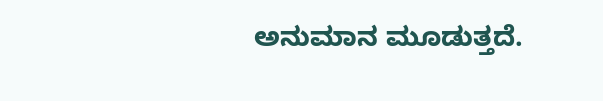ಅನುಮಾನ ಮೂಡುತ್ತದೆ.